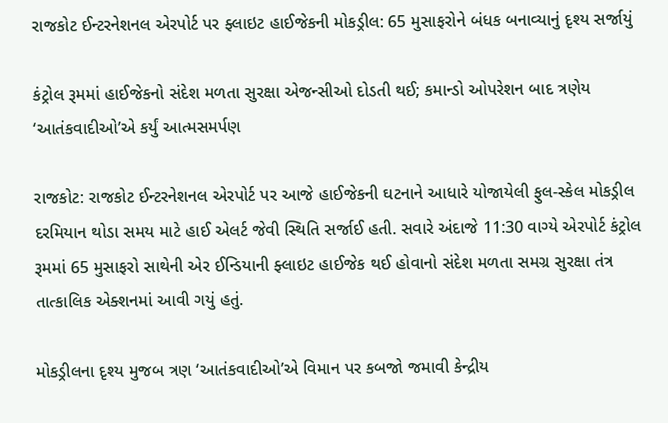રાજકોટ ઈન્ટરનેશનલ એરપોર્ટ પર ફ્લાઇટ હાઈજેકની મોકડ્રીલ: 65 મુસાફરોને બંધક બનાવ્યાનું દૃશ્ય સર્જાયું

કંટ્રોલ રૂમમાં હાઈજેકનો સંદેશ મળતા સુરક્ષા એજન્સીઓ દોડતી થઈ; કમાન્ડો ઓપરેશન બાદ ત્રણેય ‘આતંકવાદીઓ’એ કર્યું આત્મસમર્પણ

રાજકોટ: રાજકોટ ઈન્ટરનેશનલ એરપોર્ટ પર આજે હાઈજેકની ઘટનાને આધારે યોજાયેલી ફુલ-સ્કેલ મોકડ્રીલ દરમિયાન થોડા સમય માટે હાઈ એલર્ટ જેવી સ્થિતિ સર્જાઈ હતી. સવારે અંદાજે 11:30 વાગ્યે એરપોર્ટ કંટ્રોલ રૂમમાં 65 મુસાફરો સાથેની એર ઈન્ડિયાની ફ્લાઇટ હાઈજેક થઈ હોવાનો સંદેશ મળતા સમગ્ર સુરક્ષા તંત્ર તાત્કાલિક એક્શનમાં આવી ગયું હતું.

મોકડ્રીલના દૃશ્ય મુજબ ત્રણ ‘આતંકવાદીઓ’એ વિમાન પર કબજો જમાવી કેન્દ્રીય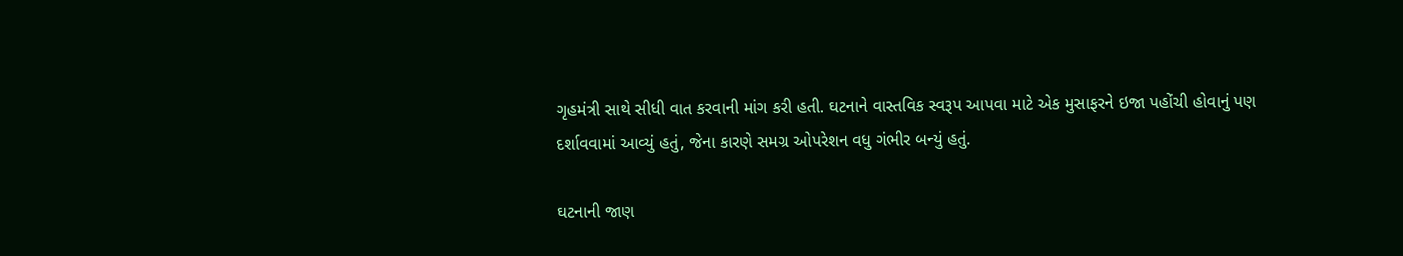ગૃહમંત્રી સાથે સીધી વાત કરવાની માંગ કરી હતી. ઘટનાને વાસ્તવિક સ્વરૂપ આપવા માટે એક મુસાફરને ઇજા પહોંચી હોવાનું પણ દર્શાવવામાં આવ્યું હતું, જેના કારણે સમગ્ર ઓપરેશન વધુ ગંભીર બન્યું હતું.

ઘટનાની જાણ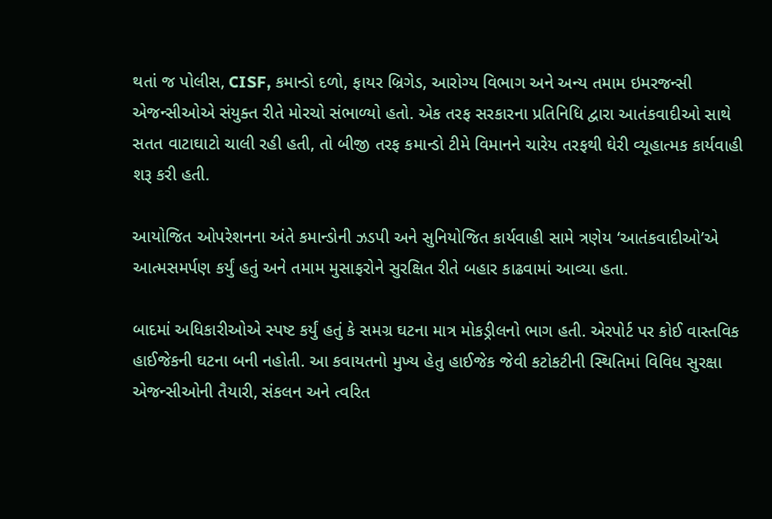થતાં જ પોલીસ, CISF, કમાન્ડો દળો, ફાયર બ્રિગેડ, આરોગ્ય વિભાગ અને અન્ય તમામ ઇમરજન્સી એજન્સીઓએ સંયુક્ત રીતે મોરચો સંભાળ્યો હતો. એક તરફ સરકારના પ્રતિનિધિ દ્વારા આતંકવાદીઓ સાથે સતત વાટાઘાટો ચાલી રહી હતી, તો બીજી તરફ કમાન્ડો ટીમે વિમાનને ચારેય તરફથી ઘેરી વ્યૂહાત્મક કાર્યવાહી શરૂ કરી હતી.

આયોજિત ઓપરેશનના અંતે કમાન્ડોની ઝડપી અને સુનિયોજિત કાર્યવાહી સામે ત્રણેય ‘આતંકવાદીઓ’એ આત્મસમર્પણ કર્યું હતું અને તમામ મુસાફરોને સુરક્ષિત રીતે બહાર કાઢવામાં આવ્યા હતા.

બાદમાં અધિકારીઓએ સ્પષ્ટ કર્યું હતું કે સમગ્ર ઘટના માત્ર મોકડ્રીલનો ભાગ હતી. એરપોર્ટ પર કોઈ વાસ્તવિક હાઈજેકની ઘટના બની નહોતી. આ કવાયતનો મુખ્ય હેતુ હાઈજેક જેવી કટોકટીની સ્થિતિમાં વિવિધ સુરક્ષા એજન્સીઓની તૈયારી, સંકલન અને ત્વરિત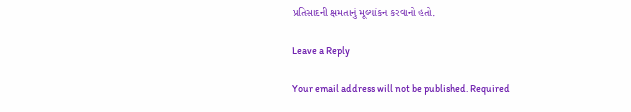પ્રતિસાદની ક્ષમતાનું મૂલ્યાંકન કરવાનો હતો.

Leave a Reply

Your email address will not be published. Required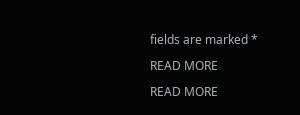fields are marked *

READ MORE

READ MORE